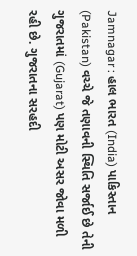Jamnagar : હાલ ભારત (India) પાકિસ્તાન (Pakistan) વચ્ચે જે તણાવની સ્થિતિ સર્જાઈ છે તેની ગુજરાતમાં (Gujarat) પણ મોટી અસર જોવા મળી રહી છે. ગુજરાતના સરહદી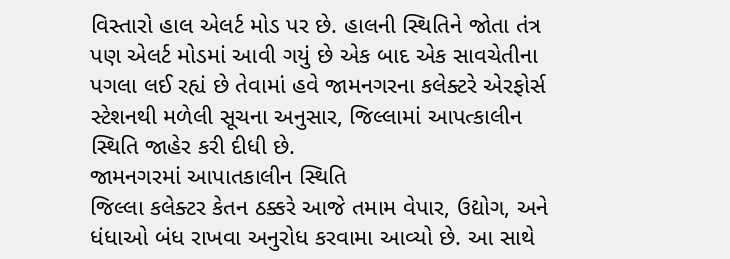વિસ્તારો હાલ એલર્ટ મોડ પર છે. હાલની સ્થિતિને જોતા તંત્ર પણ એલર્ટ મોડમાં આવી ગયું છે એક બાદ એક સાવચેતીના પગલા લઈ રહ્યં છે તેવામાં હવે જામનગરના કલેક્ટરે એરફોર્સ સ્ટેશનથી મળેલી સૂચના અનુસાર, જિલ્લામાં આપત્કાલીન સ્થિતિ જાહેર કરી દીધી છે.
જામનગરમાં આપાતકાલીન સ્થિતિ
જિલ્લા કલેક્ટર કેતન ઠક્કરે આજે તમામ વેપાર, ઉદ્યોગ, અને ધંધાઓ બંધ રાખવા અનુરોધ કરવામા આવ્યો છે. આ સાથે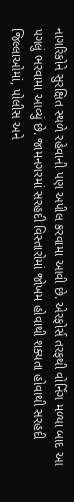નાગરિકોને સુરક્ષિત સ્થળે રહેવાની પણ અપીલ કરવામા આવી છે. એરફોર્સ તરફથી વોર્નિંગ મળ્યા બાદ આ પગલું ભરવામા આવ્યું છે. જામનગરમાં સરહદી વિસ્તારોમાં જોખમ હોવાથી શક્યતા હોવાથી સરહદી જિલ્લાઓમાં, પોલીસ અને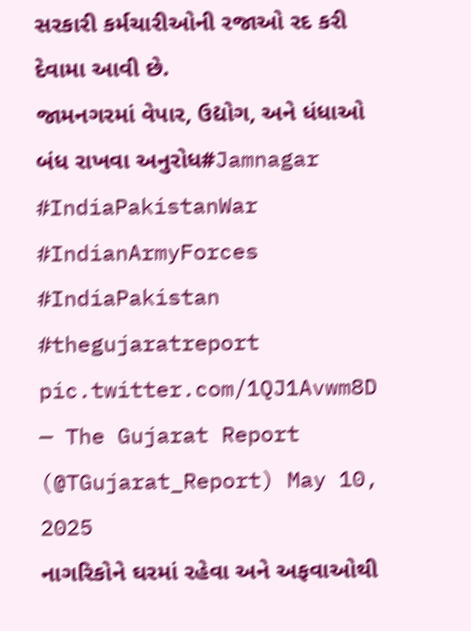સરકારી કર્મચારીઓની રજાઓ રદ કરી દેવામા આવી છે.
જામનગરમાં વેપાર, ઉદ્યોગ, અને ધંધાઓ બંધ રાખવા અનુરોધ#Jamnagar #IndiaPakistanWar #IndianArmyForces #IndiaPakistan #thegujaratreport pic.twitter.com/1QJ1Avwm8D
— The Gujarat Report (@TGujarat_Report) May 10, 2025
નાગરિકોને ઘરમાં રહેવા અને અફવાઓથી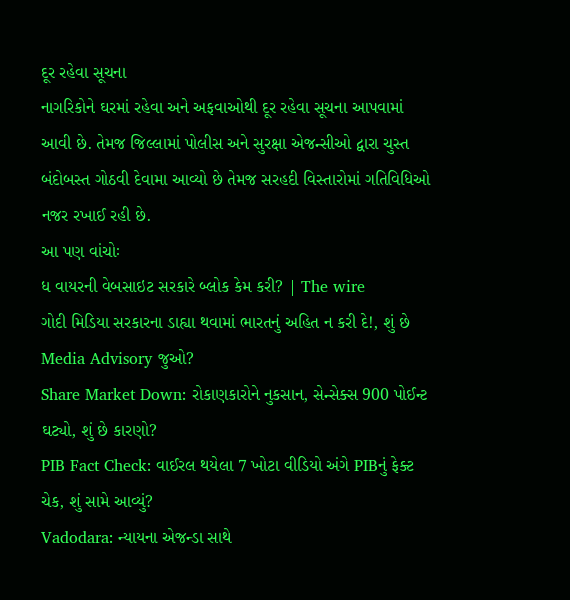દૂર રહેવા સૂચના
નાગરિકોને ઘરમાં રહેવા અને અફવાઓથી દૂર રહેવા સૂચના આપવામાં આવી છે. તેમજ જિલ્લામાં પોલીસ અને સુરક્ષા એજન્સીઓ દ્વારા ચુસ્ત બંદોબસ્ત ગોઠવી દેવામા આવ્યો છે તેમજ સરહદી વિસ્તારોમાં ગતિવિધિઓ નજર રખાઈ રહી છે.
આ પણ વાંચોઃ
ધ વાયરની વેબસાઇટ સરકારે બ્લોક કેમ કરી? | The wire
ગોદી મિડિયા સરકારના ડાહ્યા થવામાં ભારતનું અહિત ન કરી દે!, શું છે Media Advisory જુઓ?
Share Market Down: રોકાણકારોને નુકસાન, સેન્સેક્સ 900 પોઈન્ટ ઘટ્યો, શું છે કારણો?
PIB Fact Check: વાઈરલ થયેલા 7 ખોટા વીડિયો અંગે PIBનું ફેક્ટ ચેક, શું સામે આવ્યું?
Vadodara: ન્યાયના એજન્ડા સાથે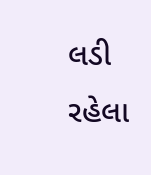લડી રહેલા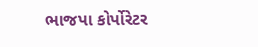ભાજપા કોર્પોરેટર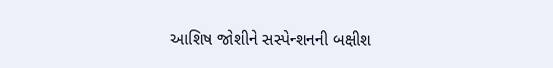આશિષ જોશીને સસ્પેન્શનની બક્ષીશ